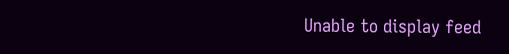Unable to display feed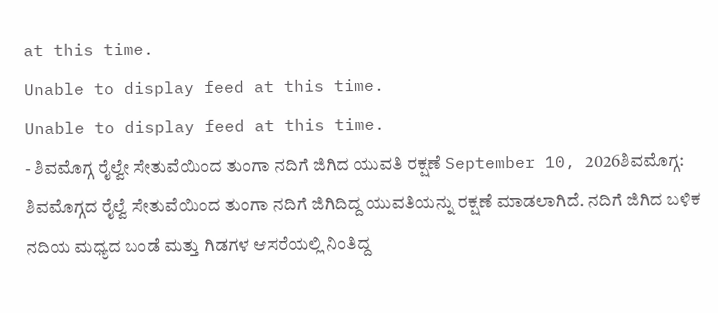at this time.
Unable to display feed at this time.
Unable to display feed at this time.
- ಶಿವಮೊಗ್ಗ ರೈಲ್ವೇ ಸೇತುವೆಯಿಂದ ತುಂಗಾ ನದಿಗೆ ಜಿಗಿದ ಯುವತಿ ರಕ್ಷಣೆ September 10, 2026ಶಿವಮೊಗ್ಗ: ಶಿವಮೊಗ್ಗದ ರೈಲ್ವೆ ಸೇತುವೆಯಿಂದ ತುಂಗಾ ನದಿಗೆ ಜಿಗಿದಿದ್ದ ಯುವತಿಯನ್ನು ರಕ್ಷಣೆ ಮಾಡಲಾಗಿದೆ. ನದಿಗೆ ಜಿಗಿದ ಬಳಿಕ ನದಿಯ ಮಧ್ಯದ ಬಂಡೆ ಮತ್ತು ಗಿಡಗಳ ಆಸರೆಯಲ್ಲಿ ನಿಂತಿದ್ದ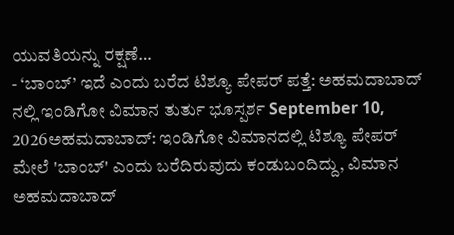ಯುವತಿಯನ್ನು ರಕ್ಷಣೆ…
- ‘ಬಾಂಬ್’ ಇದೆ ಎಂದು ಬರೆದ ಟಿಶ್ಯೂ ಪೇಪರ್ ಪತ್ತೆ: ಅಹಮದಾಬಾದ್ ನಲ್ಲಿ ಇಂಡಿಗೋ ವಿಮಾನ ತುರ್ತು ಭೂಸ್ಪರ್ಶ September 10, 2026ಅಹಮದಾಬಾದ್: ಇಂಡಿಗೋ ವಿಮಾನದಲ್ಲಿ ಟಿಶ್ಯೂ ಪೇಪರ್ ಮೇಲೆ 'ಬಾಂಬ್' ಎಂದು ಬರೆದಿರುವುದು ಕಂಡುಬಂದಿದ್ದು, ವಿಮಾನ ಅಹಮದಾಬಾದ್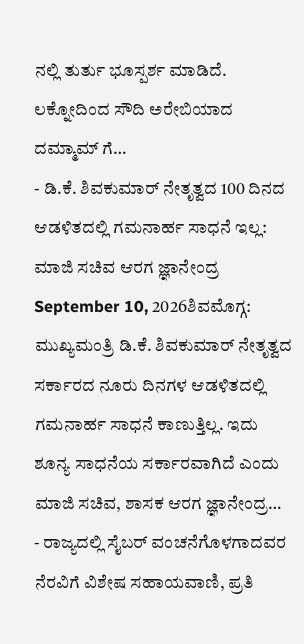ನಲ್ಲಿ ತುರ್ತು ಭೂಸ್ಪರ್ಶ ಮಾಡಿದೆ. ಲಕ್ನೋದಿಂದ ಸೌದಿ ಅರೇಬಿಯಾದ ದಮ್ಮಾಮ್ ಗೆ…
- ಡಿ.ಕೆ. ಶಿವಕುಮಾರ್ ನೇತೃತ್ವದ 100 ದಿನದ ಆಡಳಿತದಲ್ಲಿ ಗಮನಾರ್ಹ ಸಾಧನೆ ಇಲ್ಲ: ಮಾಜಿ ಸಚಿವ ಆರಗ ಜ್ಞಾನೇಂದ್ರ September 10, 2026ಶಿವಮೊಗ್ಗ: ಮುಖ್ಯಮಂತ್ರಿ ಡಿ.ಕೆ. ಶಿವಕುಮಾರ್ ನೇತೃತ್ವದ ಸರ್ಕಾರದ ನೂರು ದಿನಗಳ ಆಡಳಿತದಲ್ಲಿ ಗಮನಾರ್ಹ ಸಾಧನೆ ಕಾಣುತ್ತಿಲ್ಲ. ಇದು ಶೂನ್ಯ ಸಾಧನೆಯ ಸರ್ಕಾರವಾಗಿದೆ ಎಂದು ಮಾಜಿ ಸಚಿವ, ಶಾಸಕ ಆರಗ ಜ್ಞಾನೇಂದ್ರ…
- ರಾಜ್ಯದಲ್ಲಿ ಸೈಬರ್ ವಂಚನೆಗೊಳಗಾದವರ ನೆರವಿಗೆ ವಿಶೇಷ ಸಹಾಯವಾಣಿ, ಪ್ರತಿ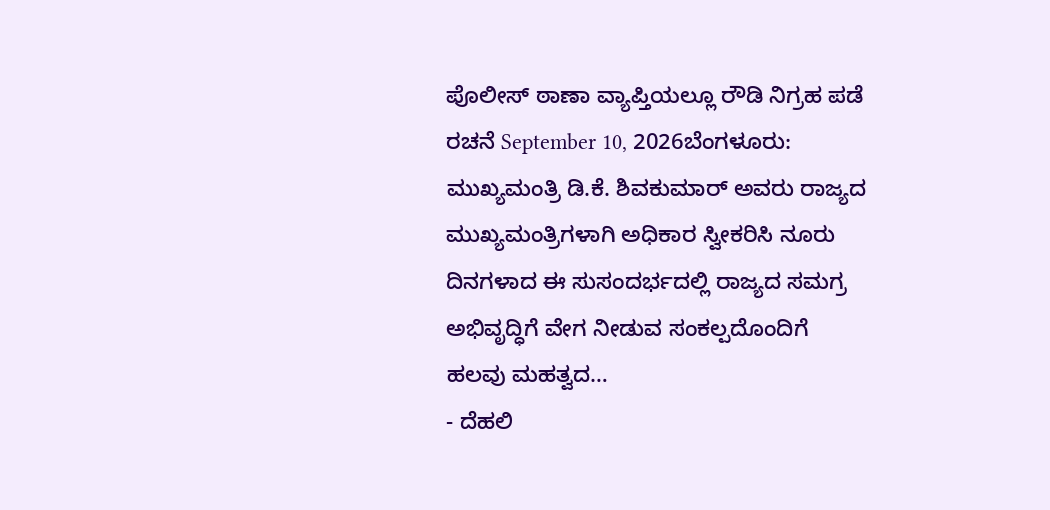ಪೊಲೀಸ್ ಠಾಣಾ ವ್ಯಾಪ್ತಿಯಲ್ಲೂ ರೌಡಿ ನಿಗ್ರಹ ಪಡೆ ರಚನೆ September 10, 2026ಬೆಂಗಳೂರು: ಮುಖ್ಯಮಂತ್ರಿ ಡಿ.ಕೆ. ಶಿವಕುಮಾರ್ ಅವರು ರಾಜ್ಯದ ಮುಖ್ಯಮಂತ್ರಿಗಳಾಗಿ ಅಧಿಕಾರ ಸ್ವೀಕರಿಸಿ ನೂರು ದಿನಗಳಾದ ಈ ಸುಸಂದರ್ಭದಲ್ಲಿ ರಾಜ್ಯದ ಸಮಗ್ರ ಅಭಿವೃದ್ಧಿಗೆ ವೇಗ ನೀಡುವ ಸಂಕಲ್ಪದೊಂದಿಗೆ ಹಲವು ಮಹತ್ವದ…
- ದೆಹಲಿ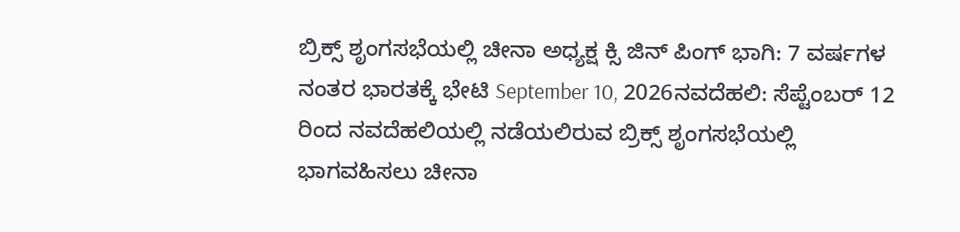ಬ್ರಿಕ್ಸ್ ಶೃಂಗಸಭೆಯಲ್ಲಿ ಚೀನಾ ಅಧ್ಯಕ್ಷ ಕ್ಸಿ ಜಿನ್ ಪಿಂಗ್ ಭಾಗಿ: 7 ವರ್ಷಗಳ ನಂತರ ಭಾರತಕ್ಕೆ ಭೇಟಿ September 10, 2026ನವದೆಹಲಿ: ಸೆಪ್ಟೆಂಬರ್ 12 ರಿಂದ ನವದೆಹಲಿಯಲ್ಲಿ ನಡೆಯಲಿರುವ ಬ್ರಿಕ್ಸ್ ಶೃಂಗಸಭೆಯಲ್ಲಿ ಭಾಗವಹಿಸಲು ಚೀನಾ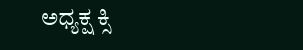ಅಧ್ಯಕ್ಷ ಕ್ಸಿ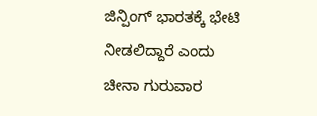ಜಿನ್ಪಿಂಗ್ ಭಾರತಕ್ಕೆ ಭೇಟಿ ನೀಡಲಿದ್ದಾರೆ ಎಂದು ಚೀನಾ ಗುರುವಾರ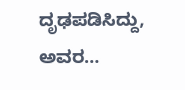ದೃಢಪಡಿಸಿದ್ದು, ಅವರ…